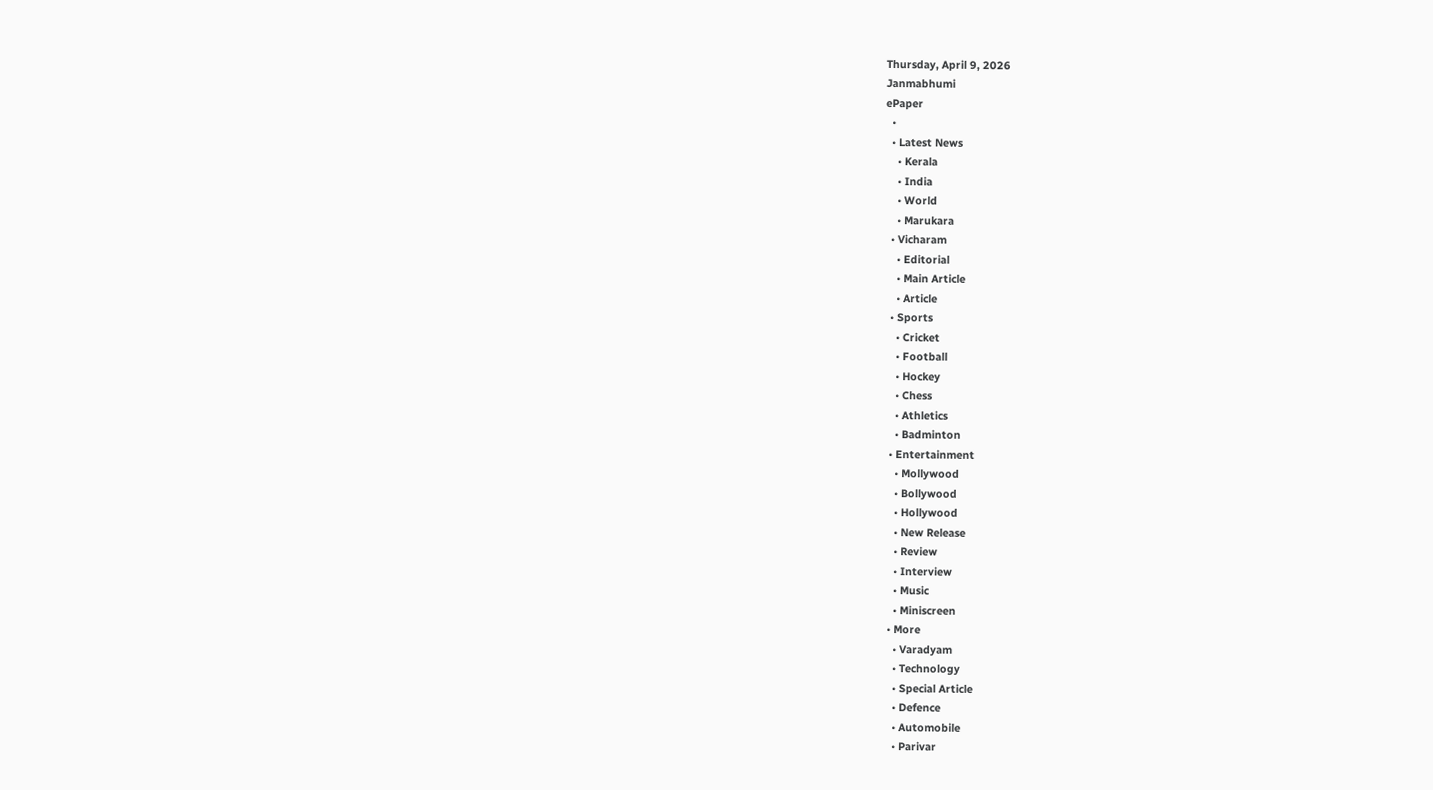Thursday, April 9, 2026
Janmabhumi
ePaper
  •
  • Latest News
    • Kerala
    • India
    • World
    • Marukara
  • Vicharam
    • Editorial
    • Main Article
    • Article
  • Sports
    • Cricket
    • Football
    • Hockey
    • Chess
    • Athletics
    • Badminton
  • Entertainment
    • Mollywood
    • Bollywood
    • Hollywood
    • New Release
    • Review
    • Interview
    • Music
    • Miniscreen
  • More
    • Varadyam
    • Technology
    • Special Article
    • Defence
    • Automobile
    • Parivar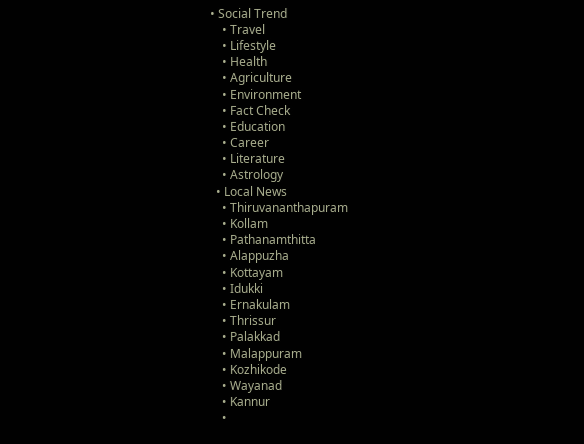• Social Trend
    • Travel
    • Lifestyle
    • Health
    • Agriculture
    • Environment
    • Fact Check
    • Education
    • Career
    • Literature
    • Astrology
  • Local News
    • Thiruvananthapuram
    • Kollam
    • Pathanamthitta
    • Alappuzha
    • Kottayam
    • Idukki
    • Ernakulam
    • Thrissur
    • Palakkad
    • Malappuram
    • Kozhikode
    • Wayanad
    • Kannur
    •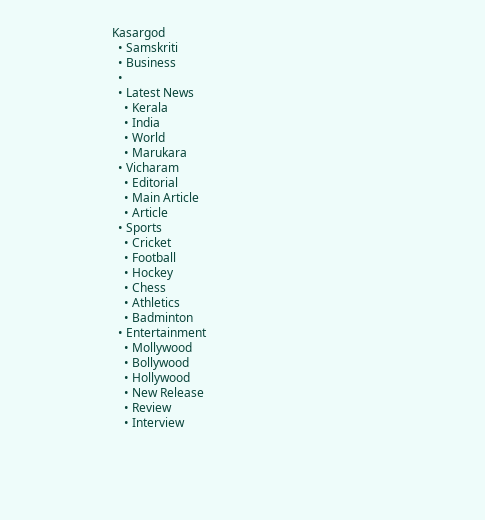Kasargod
  • Samskriti
  • Business
  •
  • Latest News
    • Kerala
    • India
    • World
    • Marukara
  • Vicharam
    • Editorial
    • Main Article
    • Article
  • Sports
    • Cricket
    • Football
    • Hockey
    • Chess
    • Athletics
    • Badminton
  • Entertainment
    • Mollywood
    • Bollywood
    • Hollywood
    • New Release
    • Review
    • Interview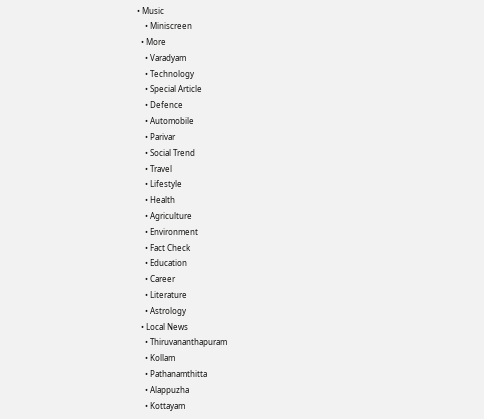• Music
    • Miniscreen
  • More
    • Varadyam
    • Technology
    • Special Article
    • Defence
    • Automobile
    • Parivar
    • Social Trend
    • Travel
    • Lifestyle
    • Health
    • Agriculture
    • Environment
    • Fact Check
    • Education
    • Career
    • Literature
    • Astrology
  • Local News
    • Thiruvananthapuram
    • Kollam
    • Pathanamthitta
    • Alappuzha
    • Kottayam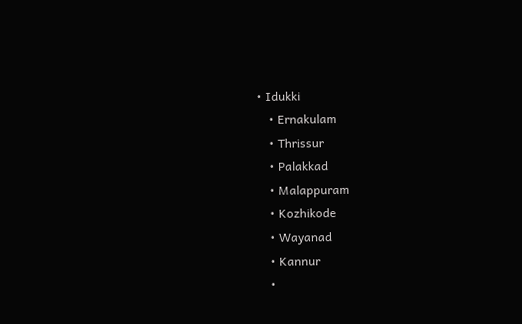• Idukki
    • Ernakulam
    • Thrissur
    • Palakkad
    • Malappuram
    • Kozhikode
    • Wayanad
    • Kannur
    •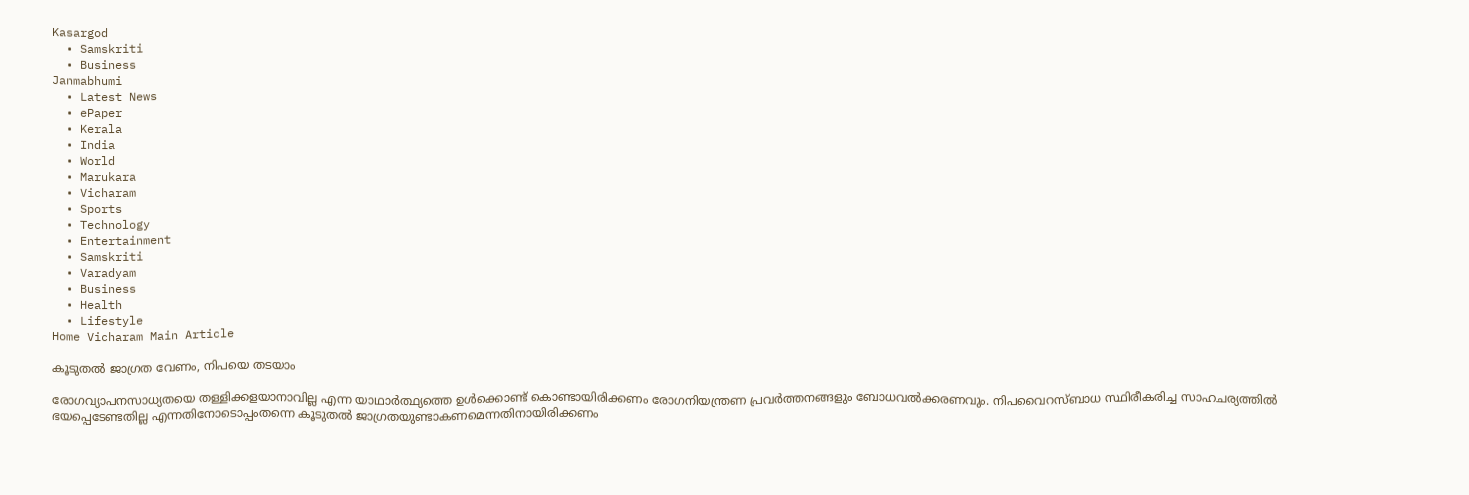Kasargod
  • Samskriti
  • Business
Janmabhumi
  • Latest News
  • ePaper
  • Kerala
  • India
  • World
  • Marukara
  • Vicharam
  • Sports
  • Technology
  • Entertainment
  • Samskriti
  • Varadyam
  • Business
  • Health
  • Lifestyle
Home Vicharam Main Article

കൂടുതല്‍ ജാഗ്രത വേണം, നിപയെ തടയാം

രോഗവ്യാപനസാധ്യതയെ തള്ളിക്കളയാനാവില്ല എന്ന യാഥാര്‍ത്ഥ്യത്തെ ഉള്‍ക്കൊണ്ട് കൊണ്ടായിരിക്കണം രോഗനിയന്ത്രണ പ്രവര്‍ത്തനങ്ങളും ബോധവല്‍ക്കരണവും. നിപവൈറസ്ബാധ സ്ഥിരീകരിച്ച സാഹചര്യത്തില്‍ ഭയപ്പെടേണ്ടതില്ല എന്നതിനോടൊപ്പംതന്നെ കൂടുതല്‍ ജാഗ്രതയുണ്ടാകണമെന്നതിനായിരിക്കണം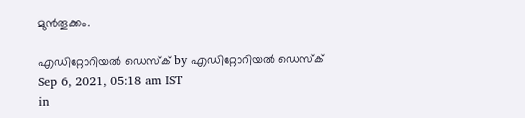മുന്‍തൂക്കം.

എഡിറ്റോറിയൽ ഡെസ്ക് by എഡിറ്റോറിയൽ ഡെസ്ക്
Sep 6, 2021, 05:18 am IST
in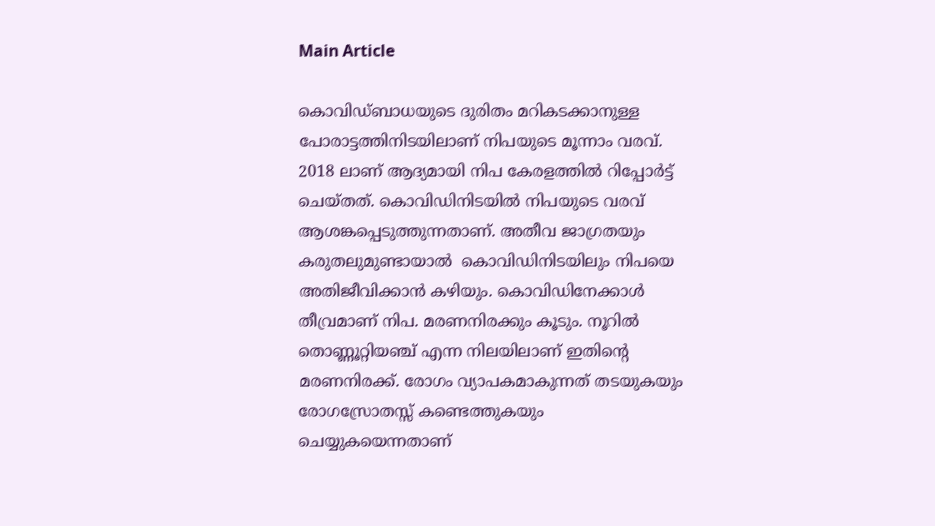Main Article

കൊവിഡ്ബാധയുടെ ദുരിതം മറികടക്കാനുള്ള പോരാട്ടത്തിനിടയിലാണ് നിപയുടെ മൂന്നാം വരവ്. 2018 ലാണ് ആദ്യമായി നിപ കേരളത്തില്‍ റിപ്പോര്‍ട്ട് ചെയ്തത്. കൊവിഡിനിടയില്‍ നിപയുടെ വരവ് ആശങ്കപ്പെടുത്തുന്നതാണ്. അതീവ ജാഗ്രതയും കരുതലുമുണ്ടായാല്‍  കൊവിഡിനിടയിലും നിപയെ അതിജീവിക്കാന്‍ കഴിയും. കൊവിഡിനേക്കാള്‍ തീവ്രമാണ് നിപ. മരണനിരക്കും കൂടും. നൂറില്‍ തൊണ്ണൂറ്റിയഞ്ച് എന്ന നിലയിലാണ് ഇതിന്റെ മരണനിരക്ക്. രോഗം വ്യാപകമാകുന്നത് തടയുകയും രോഗസ്രോതസ്സ് കണ്ടെത്തുകയും ചെയ്യുകയെന്നതാണ്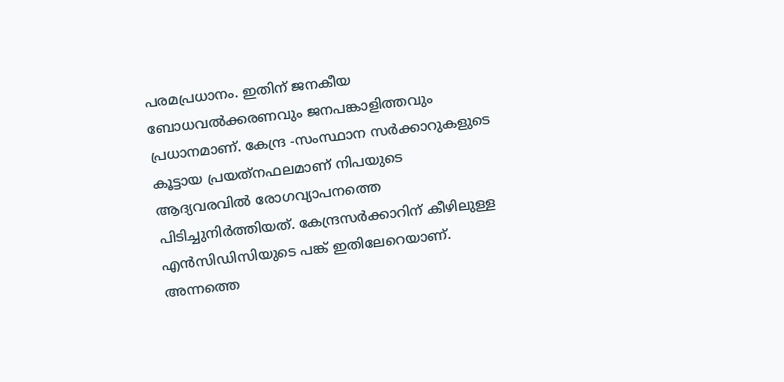പരമപ്രധാനം. ഇതിന് ജനകീയ ബോധവല്‍ക്കരണവും ജനപങ്കാളിത്തവും പ്രധാനമാണ്. കേന്ദ്ര -സംസ്ഥാന സര്‍ക്കാറുകളുടെ കൂട്ടായ പ്രയത്‌നഫലമാണ് നിപയുടെ ആദ്യവരവില്‍ രോഗവ്യാപനത്തെ പിടിച്ചുനിര്‍ത്തിയത്. കേന്ദ്രസര്‍ക്കാറിന് കീഴിലുള്ള എന്‍സിഡിസിയുടെ പങ്ക് ഇതിലേറെയാണ്. അന്നത്തെ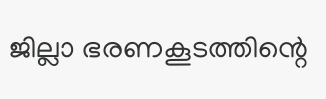ജില്ലാ ഭരണകൂടത്തിന്റെ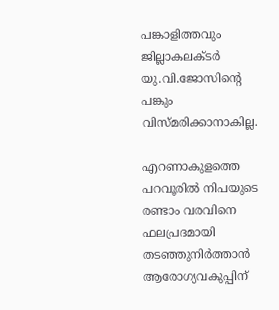പങ്കാളിത്തവും ജില്ലാകലക്ടര്‍ യു.വി.ജോസിന്റെ പങ്കും വിസ്മരിക്കാനാകില്ല.

എറണാകുളത്തെ പറവൂരില്‍ നിപയുടെ രണ്ടാം വരവിനെ ഫലപ്രദമായി തടഞ്ഞുനിര്‍ത്താന്‍ ആരോഗ്യവകുപ്പിന്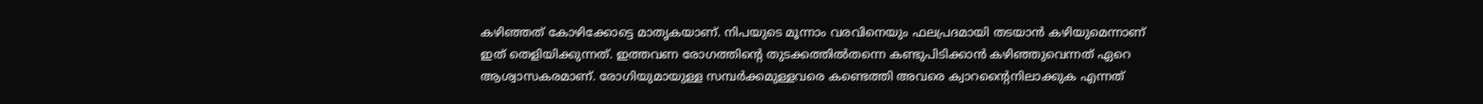കഴിഞ്ഞത് കോഴിക്കോട്ടെ മാതൃകയാണ്. നിപയുടെ മൂന്നാം വരവിനെയും ഫലപ്രദമായി തടയാന്‍ കഴിയുമെന്നാണ് ഇത് തെളിയിക്കുന്നത്. ഇത്തവണ രോഗത്തിന്റെ തുടക്കത്തില്‍തന്നെ കണ്ടുപിടിക്കാന്‍ കഴിഞ്ഞുവെന്നത് ഏറെ ആശ്വാസകരമാണ്. രോഗിയുമായുള്ള സമ്പര്‍ക്കമുള്ളവരെ കണ്ടെത്തി അവരെ ക്വാറന്റൈനിലാക്കുക എന്നത്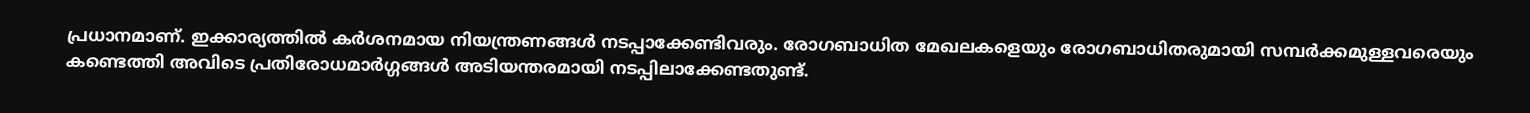പ്രധാനമാണ്. ഇക്കാര്യത്തില്‍ കര്‍ശനമായ നിയന്ത്രണങ്ങള്‍ നടപ്പാക്കേണ്ടിവരും. രോഗബാധിത മേഖലകളെയും രോഗബാധിതരുമായി സമ്പര്‍ക്കമുള്ളവരെയും കണ്ടെത്തി അവിടെ പ്രതിരോധമാര്‍ഗ്ഗങ്ങള്‍ അടിയന്തരമായി നടപ്പിലാക്കേണ്ടതുണ്ട്.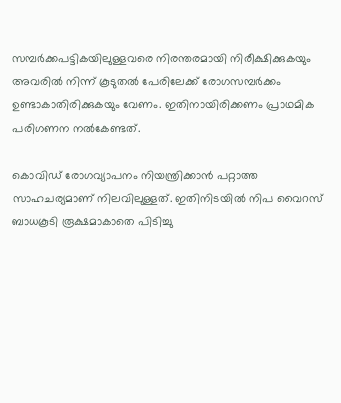സമ്പര്‍ക്കപട്ടികയിലുള്ളവരെ നിരന്തരമായി നിരീക്ഷിക്കുകയും അവരില്‍ നിന്ന് കൂടുതല്‍ പേരിലേക്ക് രോഗസമ്പര്‍ക്കം ഉണ്ടാകാതിരിക്കുകയും വേണം. ഇതിനായിരിക്കണം പ്രാഥമിക പരിഗണന നല്‍കേണ്ടത്.

കൊവിഡ് രോഗവ്യാപനം നിയന്ത്രിക്കാന്‍ പറ്റാത്ത സാഹചര്യമാണ് നിലവിലുള്ളത്. ഇതിനിടയില്‍ നിപ വൈറസ് ബാധകൂടി രൂക്ഷമാകാതെ പിടിച്ചു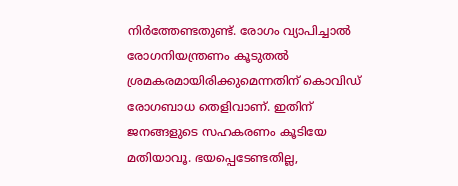നിര്‍ത്തേണ്ടതുണ്ട്. രോഗം വ്യാപിച്ചാല്‍ രോഗനിയന്ത്രണം കൂടുതല്‍ ശ്രമകരമായിരിക്കുമെന്നതിന് കൊവിഡ് രോഗബാധ തെളിവാണ്. ഇതിന് ജനങ്ങളുടെ സഹകരണം കൂടിയേ മതിയാവൂ. ഭയപ്പെടേണ്ടതില്ല,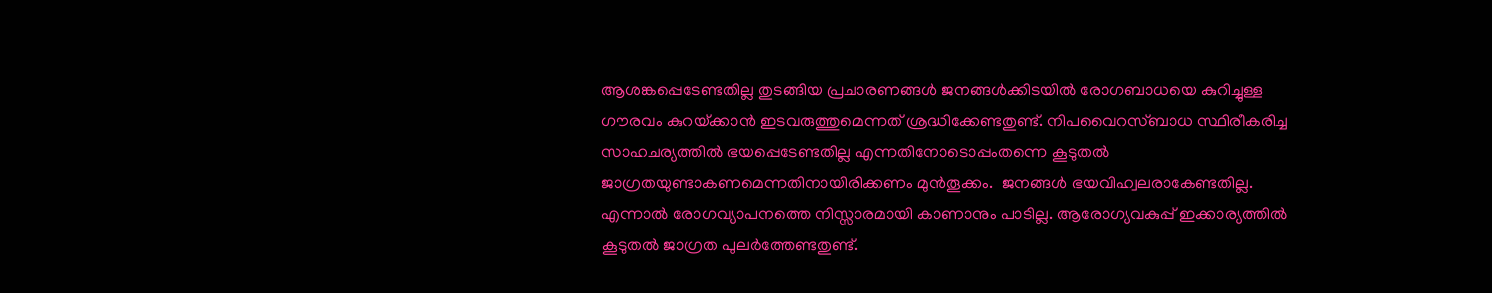ആശങ്കപ്പെടേണ്ടതില്ല തുടങ്ങിയ പ്രചാരണങ്ങള്‍ ജനങ്ങള്‍ക്കിടയില്‍ രോഗബാധയെ കുറിച്ചുള്ള ഗൗരവം കുറയ്‌ക്കാന്‍ ഇടവരുത്തുമെന്നത് ശ്രദ്ധിക്കേണ്ടതുണ്ട്. നിപവൈറസ്ബാധ സ്ഥിരീകരിച്ച സാഹചര്യത്തില്‍ ഭയപ്പെടേണ്ടതില്ല എന്നതിനോടൊപ്പംതന്നെ കൂടുതല്‍ ജാഗ്രതയുണ്ടാകണമെന്നതിനായിരിക്കണം മുന്‍തൂക്കം.  ജനങ്ങള്‍ ഭയവിഹ്വലരാകേണ്ടതില്ല. എന്നാല്‍ രോഗവ്യാപനത്തെ നിസ്സാരമായി കാണാനും പാടില്ല. ആരോഗ്യവകുപ്പ് ഇക്കാര്യത്തില്‍ കൂടുതല്‍ ജാഗ്രത പുലര്‍ത്തേണ്ടതുണ്ട്.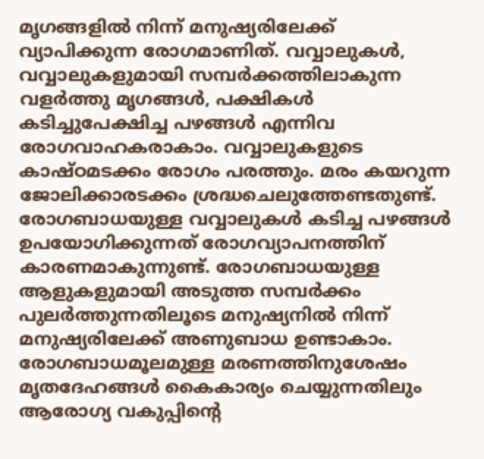മൃഗങ്ങളില്‍ നിന്ന് മനുഷ്യരിലേക്ക് വ്യാപിക്കുന്ന രോഗമാണിത്. വവ്വാലുകള്‍, വവ്വാലുകളുമായി സമ്പര്‍ക്കത്തിലാകുന്ന വളര്‍ത്തു മൃഗങ്ങള്‍, പക്ഷികള്‍ കടിച്ചുപേക്ഷിച്ച പഴങ്ങള്‍ എന്നിവ രോഗവാഹകരാകാം. വവ്വാലുകളുടെ കാഷ്ഠമടക്കം രോഗം പരത്തും. മരം കയറുന്ന ജോലിക്കാരടക്കം ശ്രദ്ധചെലുത്തേണ്ടതുണ്ട്. രോഗബാധയുള്ള വവ്വാലുകള്‍ കടിച്ച പഴങ്ങള്‍ ഉപയോഗിക്കുന്നത് രോഗവ്യാപനത്തിന് കാരണമാകുന്നുണ്ട്. രോഗബാധയുള്ള ആളുകളുമായി അടുത്ത സമ്പര്‍ക്കം പുലര്‍ത്തുന്നതിലൂടെ മനുഷ്യനില്‍ നിന്ന് മനുഷ്യരിലേക്ക് അണുബാധ ഉണ്ടാകാം. രോഗബാധമൂലമുള്ള മരണത്തിനുശേഷം മൃതദേഹങ്ങള്‍ കൈകാര്യം ചെയ്യുന്നതിലും ആരോഗ്യ വകുപ്പിന്റെ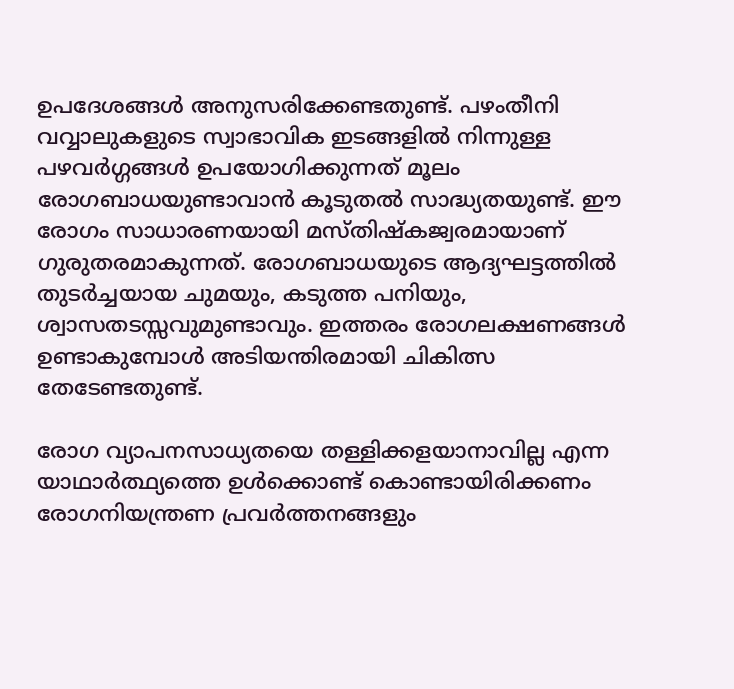ഉപദേശങ്ങള്‍ അനുസരിക്കേണ്ടതുണ്ട്. പഴംതീനി വവ്വാലുകളുടെ സ്വാഭാവിക ഇടങ്ങളില്‍ നിന്നുള്ള പഴവര്‍ഗ്ഗങ്ങള്‍ ഉപയോഗിക്കുന്നത് മൂലം രോഗബാധയുണ്ടാവാന്‍ കൂടുതല്‍ സാദ്ധ്യതയുണ്ട്. ഈ രോഗം സാധാരണയായി മസ്തിഷ്‌കജ്വരമായാണ് ഗുരുതരമാകുന്നത്. രോഗബാധയുടെ ആദ്യഘട്ടത്തില്‍ തുടര്‍ച്ചയായ ചുമയും, കടുത്ത പനിയും, ശ്വാസതടസ്സവുമുണ്ടാവും. ഇത്തരം രോഗലക്ഷണങ്ങള്‍ ഉണ്ടാകുമ്പോള്‍ അടിയന്തിരമായി ചികിത്സ തേടേണ്ടതുണ്ട്.

രോഗ വ്യാപനസാധ്യതയെ തള്ളിക്കളയാനാവില്ല എന്ന യാഥാര്‍ത്ഥ്യത്തെ ഉള്‍ക്കൊണ്ട് കൊണ്ടായിരിക്കണം രോഗനിയന്ത്രണ പ്രവര്‍ത്തനങ്ങളും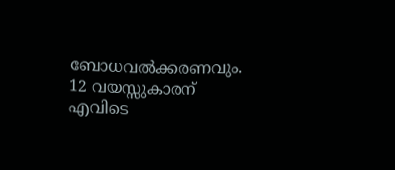ബോധവല്‍ക്കരണവും. 12 വയസ്സുകാരന് എവിടെ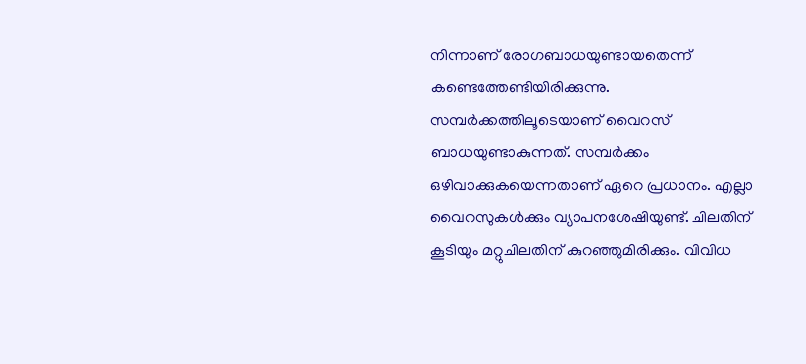നിന്നാണ് രോഗബാധയുണ്ടായതെന്ന് കണ്ടെത്തേണ്ടിയിരിക്കുന്നു. സമ്പര്‍ക്കത്തിലൂടെയാണ് വൈറസ് ബാധയുണ്ടാകുന്നത്. സമ്പര്‍ക്കം ഒഴിവാക്കുകയെന്നതാണ് ഏറെ പ്രധാനം. എല്ലാ വൈറസുകള്‍ക്കും വ്യാപനശേഷിയുണ്ട്. ചിലതിന് കൂടിയും മറ്റുചിലതിന് കുറഞ്ഞുമിരിക്കും. വിവിധ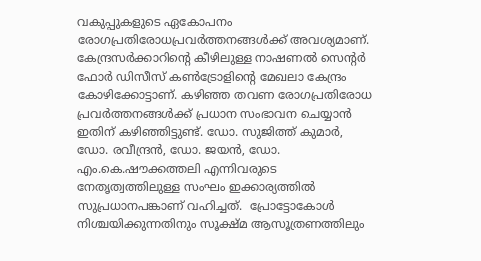വകുപ്പുകളുടെ ഏകോപനം രോഗപ്രതിരോധപ്രവര്‍ത്തനങ്ങള്‍ക്ക് അവശ്യമാണ്. കേന്ദ്രസര്‍ക്കാറിന്റെ കീഴിലുള്ള നാഷണല്‍ സെന്റര്‍ ഫോര്‍ ഡിസീസ് കണ്‍ട്രോളിന്റെ മേഖലാ കേന്ദ്രം കോഴിക്കോട്ടാണ്. കഴിഞ്ഞ തവണ രോഗപ്രതിരോധ പ്രവര്‍ത്തനങ്ങള്‍ക്ക് പ്രധാന സംഭാവന ചെയ്യാന്‍ ഇതിന് കഴിഞ്ഞിട്ടുണ്ട്. ഡോ. സുജിത്ത് കുമാര്‍, ഡോ. രവീന്ദ്രന്‍, ഡോ. ജയന്‍, ഡോ. എം.കെ.ഷൗക്കത്തലി എന്നിവരുടെ നേതൃത്വത്തിലുള്ള സംഘം ഇക്കാര്യത്തില്‍ സുപ്രധാനപങ്കാണ് വഹിച്ചത്.  പ്രോട്ടോകോള്‍ നിശ്ചയിക്കുന്നതിനും സൂക്ഷ്മ ആസൂത്രണത്തിലും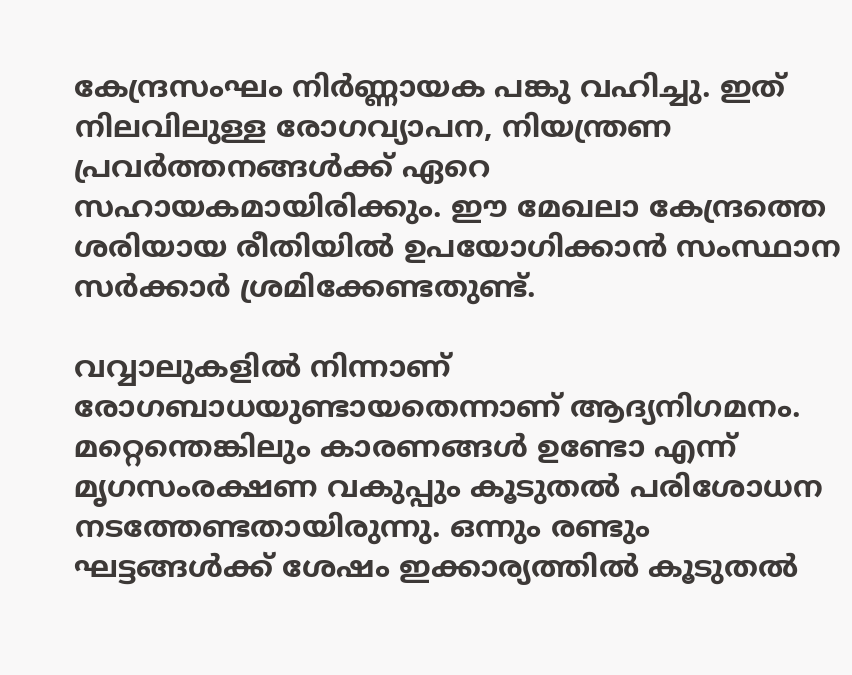കേന്ദ്രസംഘം നിര്‍ണ്ണായക പങ്കു വഹിച്ചു. ഇത് നിലവിലുള്ള രോഗവ്യാപന, നിയന്ത്രണ പ്രവര്‍ത്തനങ്ങള്‍ക്ക് ഏറെ സഹായകമായിരിക്കും. ഈ മേഖലാ കേന്ദ്രത്തെ ശരിയായ രീതിയില്‍ ഉപയോഗിക്കാന്‍ സംസ്ഥാന സര്‍ക്കാര്‍ ശ്രമിക്കേണ്ടതുണ്ട്.

വവ്വാലുകളില്‍ നിന്നാണ് രോഗബാധയുണ്ടായതെന്നാണ് ആദ്യനിഗമനം. മറ്റെന്തെങ്കിലും കാരണങ്ങള്‍ ഉണ്ടോ എന്ന് മൃഗസംരക്ഷണ വകുപ്പും കൂടുതല്‍ പരിശോധന നടത്തേണ്ടതായിരുന്നു. ഒന്നും രണ്ടും ഘട്ടങ്ങള്‍ക്ക് ശേഷം ഇക്കാര്യത്തില്‍ കൂടുതല്‍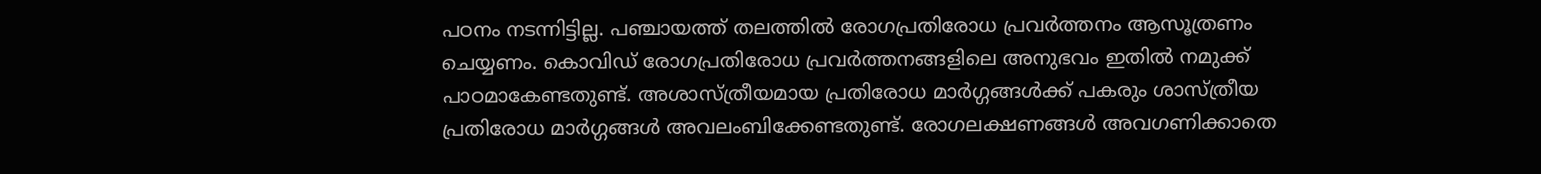പഠനം നടന്നിട്ടില്ല. പഞ്ചായത്ത് തലത്തില്‍ രോഗപ്രതിരോധ പ്രവര്‍ത്തനം ആസൂത്രണം ചെയ്യണം. കൊവിഡ് രോഗപ്രതിരോധ പ്രവര്‍ത്തനങ്ങളിലെ അനുഭവം ഇതില്‍ നമുക്ക് പാഠമാകേണ്ടതുണ്ട്. അശാസ്ത്രീയമായ പ്രതിരോധ മാര്‍ഗ്ഗങ്ങള്‍ക്ക് പകരും ശാസ്ത്രീയ പ്രതിരോധ മാര്‍ഗ്ഗങ്ങള്‍ അവലംബിക്കേണ്ടതുണ്ട്. രോഗലക്ഷണങ്ങള്‍ അവഗണിക്കാതെ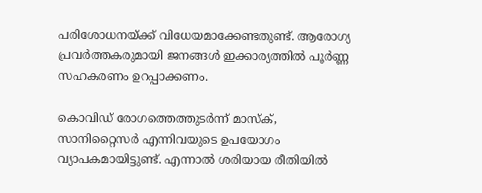പരിശോധനയ്‌ക്ക് വിധേയമാക്കേണ്ടതുണ്ട്. ആരോഗ്യ പ്രവര്‍ത്തകരുമായി ജനങ്ങള്‍ ഇക്കാര്യത്തില്‍ പൂര്‍ണ്ണ സഹകരണം ഉറപ്പാക്കണം.

കൊവിഡ് രോഗത്തെത്തുടര്‍ന്ന് മാസ്‌ക്, സാനിറ്റൈസര്‍ എന്നിവയുടെ ഉപയോഗം വ്യാപകമായിട്ടുണ്ട്. എന്നാല്‍ ശരിയായ രീതിയില്‍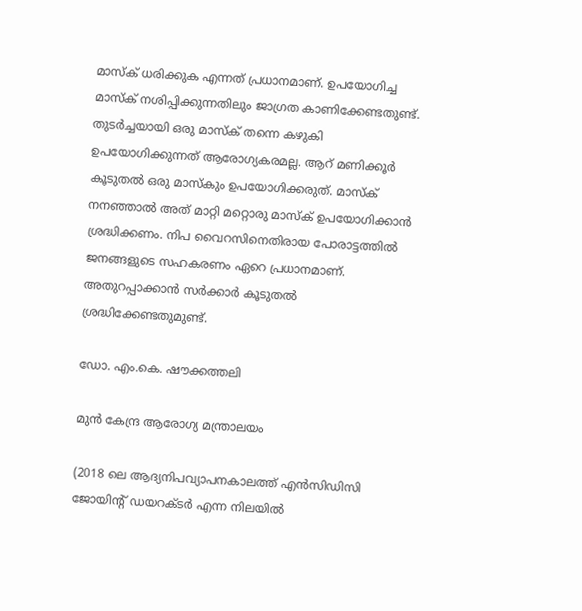മാസ്‌ക് ധരിക്കുക എന്നത് പ്രധാനമാണ്. ഉപയോഗിച്ച മാസ്‌ക് നശിപ്പിക്കുന്നതിലും ജാഗ്രത കാണിക്കേണ്ടതുണ്ട്. തുടര്‍ച്ചയായി ഒരു മാസ്‌ക് തന്നെ കഴുകി ഉപയോഗിക്കുന്നത് ആരോഗ്യകരമല്ല. ആറ് മണിക്കൂര്‍ കൂടുതല്‍ ഒരു മാസ്‌കും ഉപയോഗിക്കരുത്. മാസ്‌ക് നനഞ്ഞാല്‍ അത് മാറ്റി മറ്റൊരു മാസ്‌ക് ഉപയോഗിക്കാന്‍ ശ്രദ്ധിക്കണം. നിപ വൈറസിനെതിരായ പോരാട്ടത്തില്‍ ജനങ്ങളുടെ സഹകരണം ഏറെ പ്രധാനമാണ്. അതുറപ്പാക്കാന്‍ സര്‍ക്കാര്‍ കൂടുതല്‍ ശ്രദ്ധിക്കേണ്ടതുമുണ്ട്.

ഡോ. എം.കെ. ഷൗക്കത്തലി

മുന്‍ കേന്ദ്ര ആരോഗ്യ മന്ത്രാലയം

(2018 ലെ ആദ്യനിപവ്യാപനകാലത്ത് എന്‍സിഡിസി ജോയിന്റ് ഡയറക്ടര്‍ എന്ന നിലയില്‍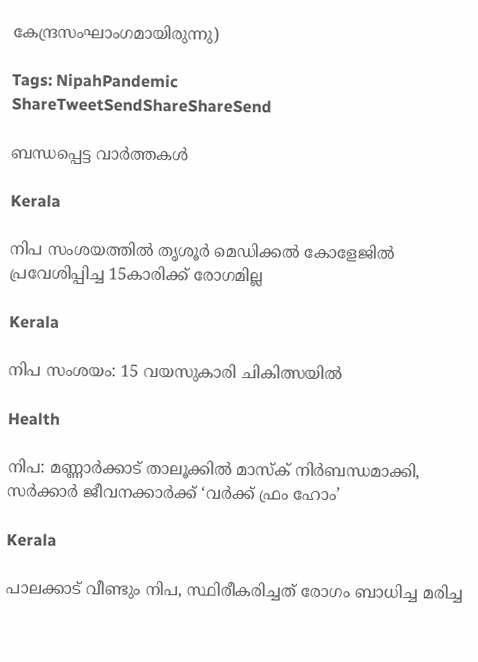കേന്ദ്രസംഘാംഗമായിരുന്നു)

Tags: NipahPandemic
ShareTweetSendShareShareSend

ബന്ധപ്പെട്ട വാര്‍ത്തകള്‍

Kerala

നിപ സംശയത്തില്‍ തൃശൂര്‍ മെഡിക്കല്‍ കോളേജില്‍ പ്രവേശിപ്പിച്ച 15കാരിക്ക് രോഗമില്ല

Kerala

നിപ സംശയം: 15 വയസുകാരി ചികിത്സയില്‍

Health

നിപ: മണ്ണാര്‍ക്കാട് താലൂക്കില്‍ മാസ്‌ക് നിര്‍ബന്ധമാക്കി, സര്‍ക്കാര്‍ ജീവനക്കാര്‍ക്ക് ‘വര്‍ക്ക് ഫ്രം ഹോം’

Kerala

പാലക്കാട് വീണ്ടും നിപ, സ്ഥിരീകരിച്ചത് രോഗം ബാധിച്ച മരിച്ച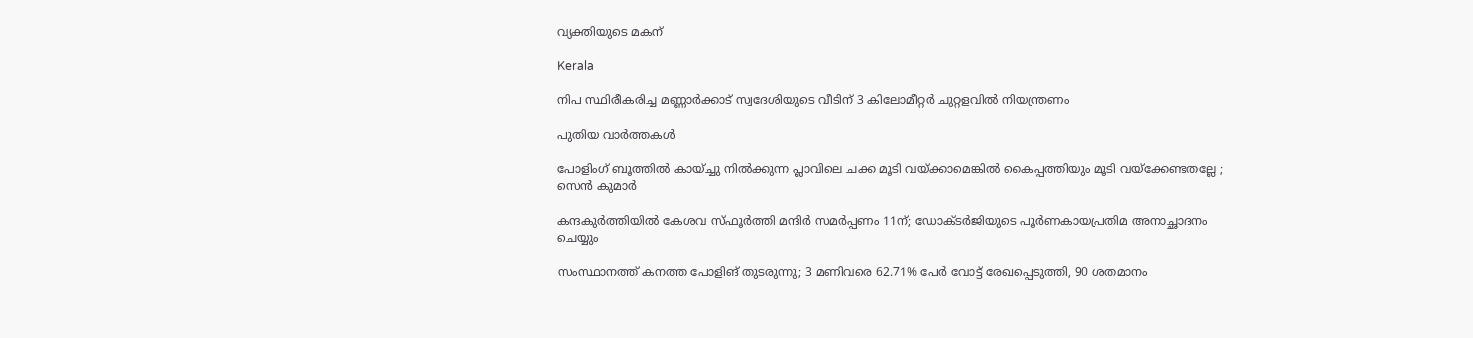വ്യക്തിയുടെ മകന്

Kerala

നിപ സ്ഥിരീകരിച്ച മണ്ണാര്‍ക്കാട് സ്വദേശിയുടെ വീടിന് 3 കിലോമീറ്റര്‍ ചുറ്റളവില്‍ നിയന്ത്രണം

പുതിയ വാര്‍ത്തകള്‍

പോളിംഗ് ബൂത്തിൽ കായ്ച്ചു നിൽക്കുന്ന പ്ലാവിലെ ചക്ക മൂടി വയ്‌ക്കാമെങ്കിൽ കൈപ്പത്തിയും മൂടി വയ്‌ക്കേണ്ടതല്ലേ ; സെൻ കുമാർ

കന്ദകുര്‍ത്തിയില്‍ കേശവ സ്ഫൂര്‍ത്തി മന്ദിര്‍ സമര്‍പ്പണം 11ന്; ഡോക്ടര്‍ജിയുടെ പൂര്‍ണകായപ്രതിമ അനാച്ഛാദനം ചെയ്യും

സംസ്ഥാനത്ത് കനത്ത പോളിങ് തുടരുന്നു; 3 മണിവരെ 62.71% പേർ വോട്ട് രേഖപ്പെടുത്തി, 90 ശതമാനം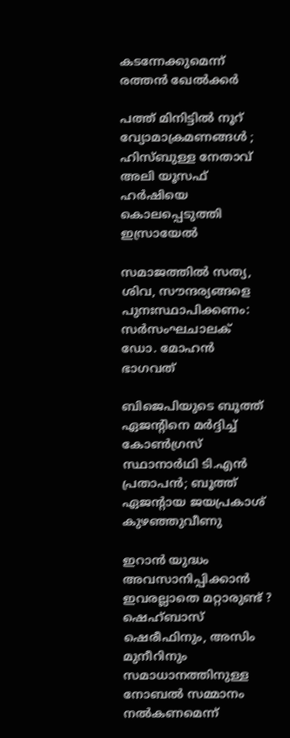കടന്നേക്കുമെന്ന് രത്തൻ ഖേൽക്കർ

പത്ത് മിനിട്ടിൽ നൂറ് വ്യോമാക്രമണങ്ങൾ ; ഹിസ്ബുള്ള നേതാവ് അലി യൂസഫ് ഹർഷിയെ കൊലപ്പെടുത്തി ഇസ്രായേൽ

സമാജത്തില്‍ സത്യ, ശിവ, സൗന്ദര്യങ്ങളെ പുനഃസ്ഥാപിക്കണം: സര്‍സംഘചാലക് ഡോ. മോഹന്‍ ഭാഗവത്

ബിജെപിയുടെ ബൂത്ത് ഏജൻ്റിനെ മർദ്ദിച്ച് കോൺഗ്രസ് സ്ഥാനാർഥി ടി.എൻ പ്രതാപൻ; ബൂത്ത് ഏജൻ്റായ ജയപ്രകാശ് കുഴഞ്ഞുവീണു

ഇറാൻ യുദ്ധം അവസാനിപ്പിക്കാൻ ഇവരല്ലാതെ മറ്റാരുണ്ട് ? ഷെഹ്ബാസ് ഷെരീഫിനും, അസിം മുനീറിനും സമാധാനത്തിനുള്ള നോബൽ സമ്മാനം നൽകണമെന്ന്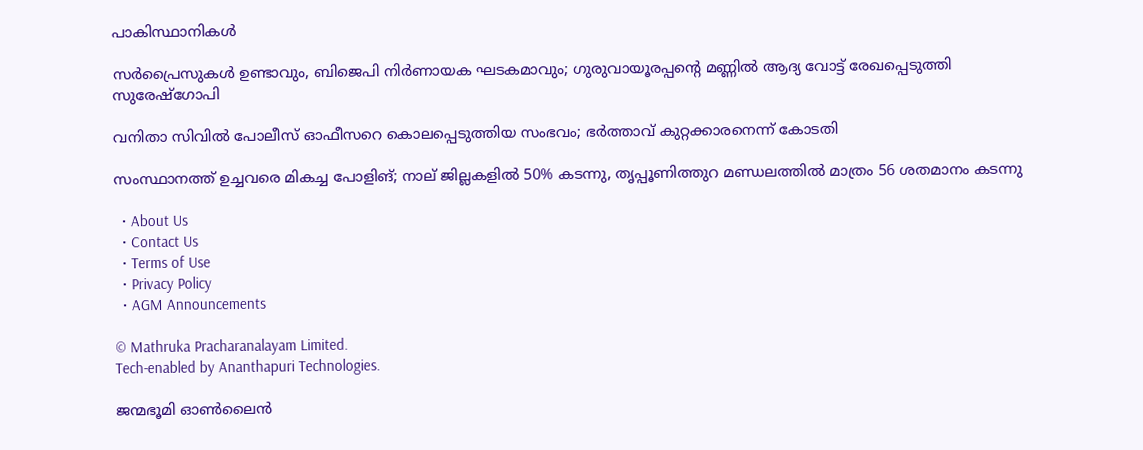പാകിസ്ഥാനികൾ

സർപ്രൈസുകൾ ഉണ്ടാവും, ബിജെപി നിർണായക ഘടകമാവും; ഗുരുവായൂരപ്പന്റെ മണ്ണില്‍ ആദ്യ വോട്ട് രേഖപ്പെടുത്തി സുരേഷ്ഗോപി

വനിതാ സിവില്‍ പോലീസ് ഓഫീസറെ കൊലപ്പെടുത്തിയ സംഭവം; ഭര്‍ത്താവ് കുറ്റക്കാരനെന്ന് കോടതി

സംസ്ഥാനത്ത് ഉച്ചവരെ മികച്ച പോളിങ്; നാല് ജില്ലകളിൽ 50% കടന്നു, തൃപ്പൂണിത്തുറ മണ്ഡലത്തിൽ മാത്രം 56 ശതമാനം കടന്നു

  • About Us
  • Contact Us
  • Terms of Use
  • Privacy Policy
  • AGM Announcements

© Mathruka Pracharanalayam Limited.
Tech-enabled by Ananthapuri Technologies.

ജന്മഭൂമി ഓണ്‍ലൈന്‍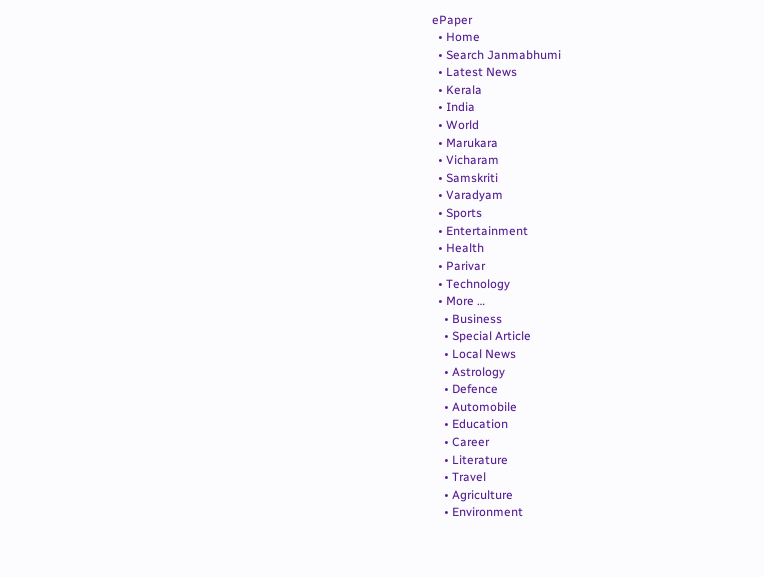ePaper
  • Home
  • Search Janmabhumi
  • Latest News
  • Kerala
  • India
  • World
  • Marukara
  • Vicharam
  • Samskriti
  • Varadyam
  • Sports
  • Entertainment
  • Health
  • Parivar
  • Technology
  • More …
    • Business
    • Special Article
    • Local News
    • Astrology
    • Defence
    • Automobile
    • Education
    • Career
    • Literature
    • Travel
    • Agriculture
    • Environment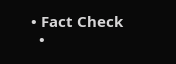• Fact Check
  •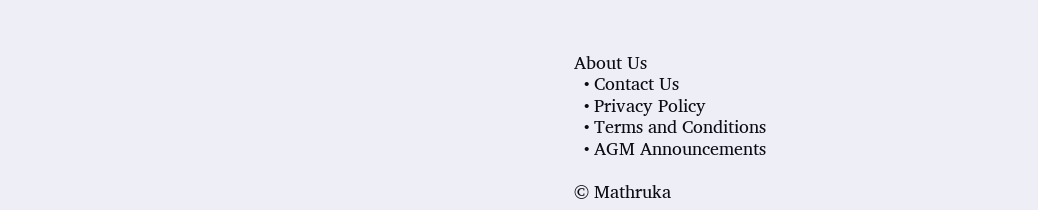About Us
  • Contact Us
  • Privacy Policy
  • Terms and Conditions
  • AGM Announcements

© Mathruka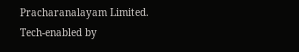Pracharanalayam Limited.
Tech-enabled by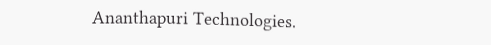Ananthapuri Technologies.